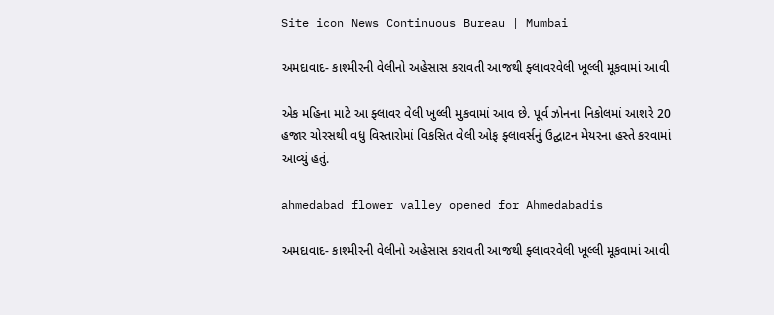Site icon News Continuous Bureau | Mumbai

અમદાવાદ- કાશ્મીરની વેલીનો અહેસાસ કરાવતી આજથી ફ્લાવરવેલી ખૂલ્લી મૂકવામાં આવી

એક મહિના માટે આ ફ્લાવર વેલી ખુલ્લી મુકવામાં આવ છે. પૂર્વ ઝોનના નિકોલમાં આશરે 20 હજાર ચોરસથી વધુ વિસ્તારોમાં વિકસિત વેલી ઓફ ફ્લાવર્સનું ઉદ્ઘાટન મેયરના હસ્તે કરવામાં આવ્યું હતું.

ahmedabad flower valley opened for Ahmedabadis

અમદાવાદ- કાશ્મીરની વેલીનો અહેસાસ કરાવતી આજથી ફ્લાવરવેલી ખૂલ્લી મૂકવામાં આવી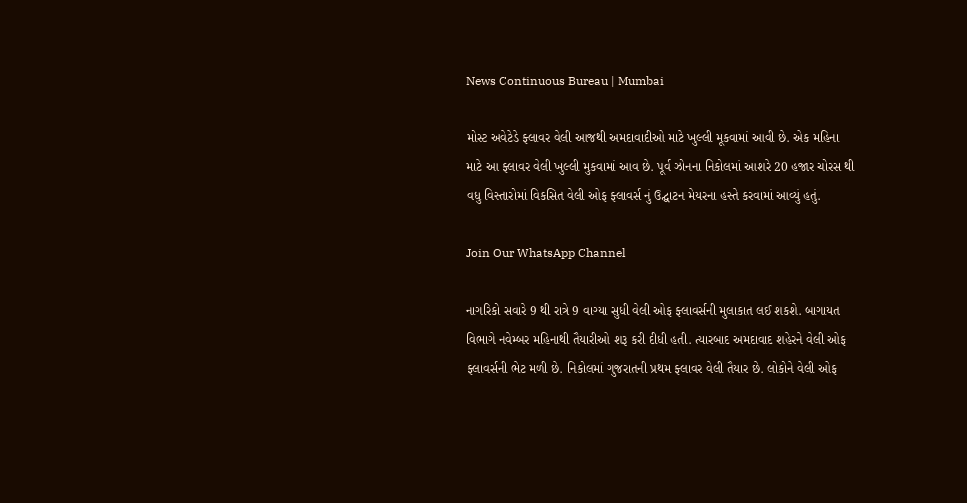News Continuous Bureau | Mumbai

મોસ્ટ અવેટેડે ફ્લાવર વેલી આજથી અમદાવાદીઓ માટે ખુલ્લી મૂકવામાં આવી છે. એક મહિના માટે આ ફ્લાવર વેલી ખુલ્લી મુકવામાં આવ છે. પૂર્વ ઝોનના નિકોલમાં આશરે 20 હજાર ચોરસ થી વધુ વિસ્તારોમાં વિકસિત વેલી ઓફ ફ્લાવર્સ નું ઉદ્ઘાટન મેયરના હસ્તે કરવામાં આવ્યું હતું.

Join Our WhatsApp Channel

નાગરિકો સવારે 9 થી રાત્રે 9 વાગ્યા સુધી વેલી ઓફ ફ્લાવર્સની મુલાકાત લઈ શકશે. બાગાયત વિભાગે નવેમ્બર મહિનાથી તૈયારીઓ શરૂ કરી દીધી હતી. ત્યારબાદ અમદાવાદ શહેરને વેલી ઓફ ફ્લાવર્સની ભેટ મળી છે. નિકોલમાં ગુજરાતની પ્રથમ ફ્લાવર વેલી તૈયાર છે. લોકોને વેલી ઓફ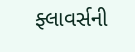ફ્લાવર્સની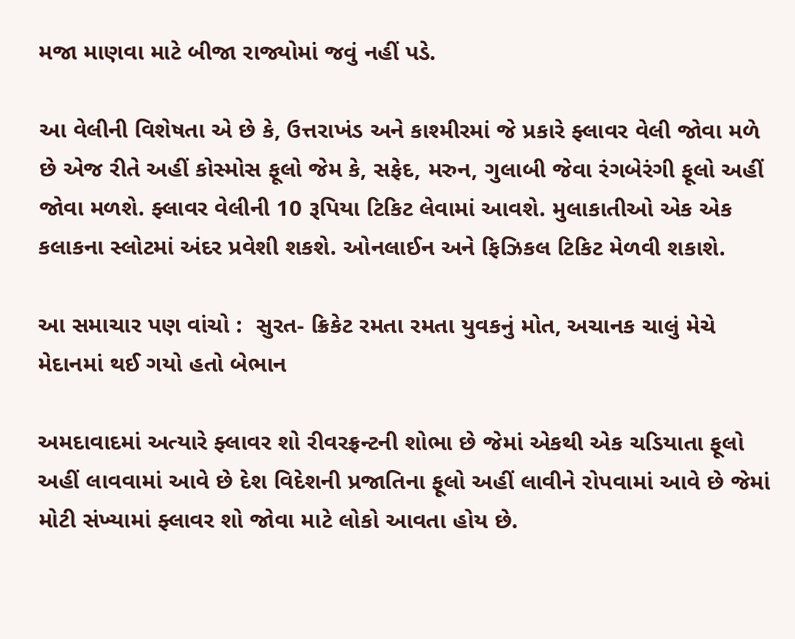મજા માણવા માટે બીજા રાજ્યોમાં જવું નહીં પડે.

આ વેલીની વિશેષતા એ છે કે, ઉત્તરાખંડ અને કાશ્મીરમાં જે પ્રકારે ફ્લાવર વેલી જોવા મળે છે એજ રીતે અહીં કોસ્મોસ ફૂલો જેમ કે, સફેદ, મરુન, ગુલાબી જેવા રંગબેરંગી ફૂલો અહીં જોવા મળશે. ફ્લાવર વેલીની 10 રૂપિયા ટિકિટ લેવામાં આવશે. મુલાકાતીઓ એક એક કલાકના સ્લોટમાં અંદર પ્રવેશી શકશે. ઓનલાઈન અને ફિઝિકલ ટિકિટ મેળવી શકાશે.

આ સમાચાર પણ વાંચો :  સુરત- ક્રિકેટ રમતા રમતા યુવકનું મોત, અચાનક ચાલું મેચે મેદાનમાં થઈ ગયો હતો બેભાન

અમદાવાદમાં અત્યારે ફ્લાવર શો રીવરફ્રન્ટની શોભા છે જેમાં એકથી એક ચડિયાતા ફૂલો અહીં લાવવામાં આવે છે દેશ વિદેશની પ્રજાતિના ફૂલો અહીં લાવીને રોપવામાં આવે છે જેમાં મોટી સંખ્યામાં ફ્લાવર શો જોવા માટે લોકો આવતા હોય છે.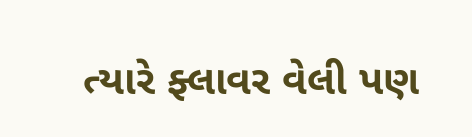ત્યારે ફ્લાવર વેલી પણ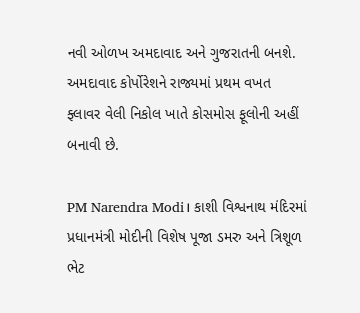નવી ઓળખ અમદાવાદ અને ગુજરાતની બનશે. અમદાવાદ કોર્પોરેશને રાજ્યમાં પ્રથમ વખત ફ્લાવર વેલી નિકોલ ખાતે કોસમોસ ફૂલોની અહીં બનાવી છે.

PM Narendra Modi। કાશી વિશ્વનાથ મંદિરમાં પ્રધાનમંત્રી મોદીની વિશેષ પૂજા ડમરુ અને ત્રિશૂળ ભેટ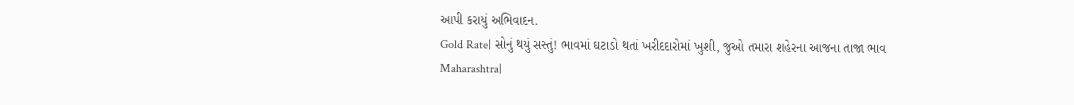આપી કરાયું અભિવાદન.
Gold Rate| સોનું થયું સસ્તું! ભાવમાં ઘટાડો થતાં ખરીદદારોમાં ખુશી, જુઓ તમારા શહેરના આજના તાજા ભાવ
Maharashtra|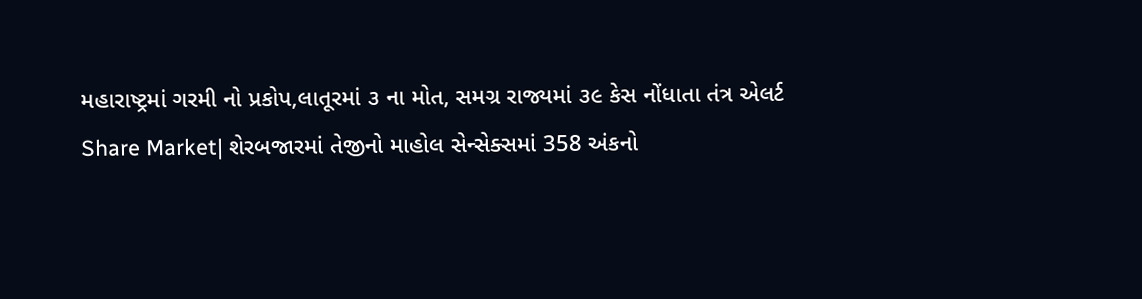મહારાષ્ટ્રમાં ગરમી નો પ્રકોપ,લાતૂરમાં ૩ ના મોત, સમગ્ર રાજ્યમાં ૩૯ કેસ નોંધાતા તંત્ર એલર્ટ
Share Market| શેરબજારમાં તેજીનો માહોલ સેન્સેક્સમાં 358 અંકનો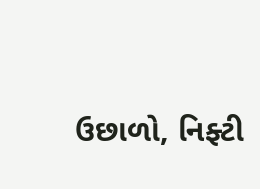ઉછાળો, નિફ્ટી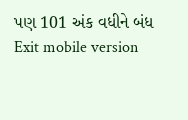પણ 101 અંક વધીને બંધ
Exit mobile version